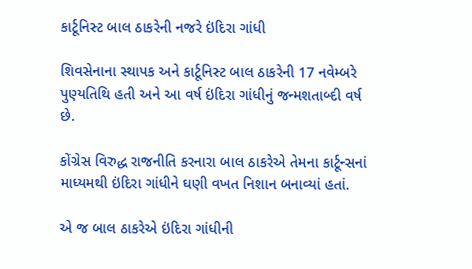કાર્ટૂનિસ્ટ બાલ ઠાકરેની નજરે ઇંદિરા ગાંધી

શિવસેનાના સ્થાપક અને કાર્ટૂનિસ્ટ બાલ ઠાકરેની 17 નવેમ્બરે પુણ્યતિથિ હતી અને આ વર્ષ ઇંદિરા ગાંધીનું જન્મશતાબ્દી વર્ષ છે.

કોંગ્રેસ વિરુદ્ધ રાજનીતિ કરનારા બાલ ઠાકરેએ તેમના કાર્ટૂન્સનાં માધ્યમથી ઇંદિરા ગાંધીને ઘણી વખત નિશાન બનાવ્યાં હતાં.

એ જ બાલ ઠાકરેએ ઇંદિરા ગાંધીની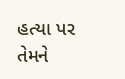હત્યા પર તેમને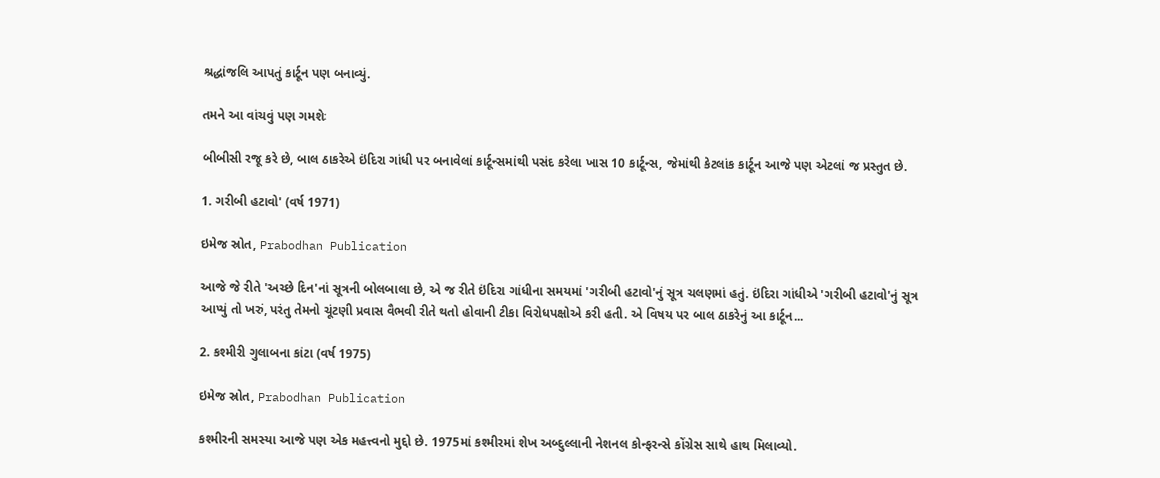શ્રદ્ધાંજલિ આપતું કાર્ટૂન પણ બનાવ્યું.

તમને આ વાંચવું પણ ગમશેઃ

બીબીસી રજૂ કરે છે, બાલ ઠાકરેએ ઇંદિરા ગાંધી પર બનાવેલાં કાર્ટૂન્સમાંથી પસંદ કરેલા ખાસ 10 કાર્ટૂન્સ, જેમાંથી કેટલાંક કાર્ટૂન આજે પણ એટલાં જ પ્રસ્તુત છે.

1. ગરીબી હટાવો' (વર્ષ 1971)

ઇમેજ સ્રોત, Prabodhan Publication

આજે જે રીતે 'અચ્છે દિન'નાં સૂત્રની બોલબાલા છે, એ જ રીતે ઇંદિરા ગાંધીના સમયમાં 'ગરીબી હટાવો'નું સૂત્ર ચલણમાં હતું. ઇંદિરા ગાંધીએ 'ગરીબી હટાવો'નું સૂત્ર આપ્યું તો ખરું, પરંતુ તેમનો ચૂંટણી પ્રવાસ વૈભવી રીતે થતો હોવાની ટીકા વિરોધપક્ષોએ કરી હતી. એ વિષય પર બાલ ઠાકરેનું આ કાર્ટૂન...

2. કશ્મીરી ગુલાબના કાંટા (વર્ષ 1975)

ઇમેજ સ્રોત, Prabodhan Publication

કશ્મીરની સમસ્યા આજે પણ એક મહત્ત્વનો મુદ્દો છે. 1975માં કશ્મીરમાં શેખ અબ્દુલ્લાની નેશનલ કોન્ફરન્સે કોંગ્રેસ સાથે હાથ મિલાવ્યો.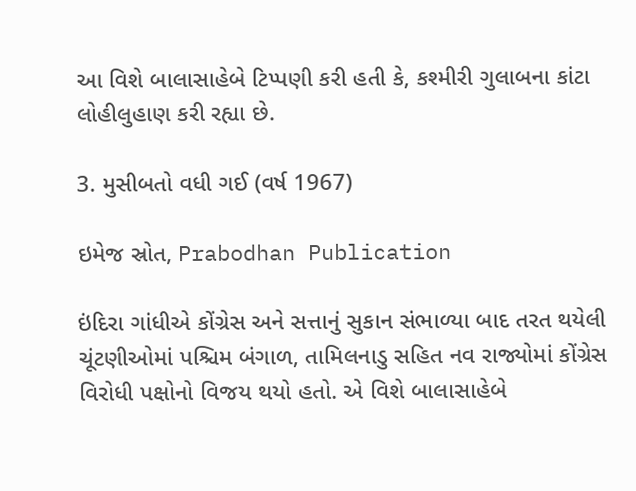આ વિશે બાલાસાહેબે ટિપ્પણી કરી હતી કે, કશ્મીરી ગુલાબના કાંટા લોહીલુહાણ કરી રહ્યા છે.

3. મુસીબતો વધી ગઈ (વર્ષ 1967)

ઇમેજ સ્રોત, Prabodhan Publication

ઇંદિરા ગાંધીએ કોંગ્રેસ અને સત્તાનું સુકાન સંભાળ્યા બાદ તરત થયેલી ચૂંટણીઓમાં પશ્ચિમ બંગાળ, તામિલનાડુ સહિત નવ રાજ્યોમાં કોંગ્રેસ વિરોધી પક્ષોનો વિજય થયો હતો. એ વિશે બાલાસાહેબે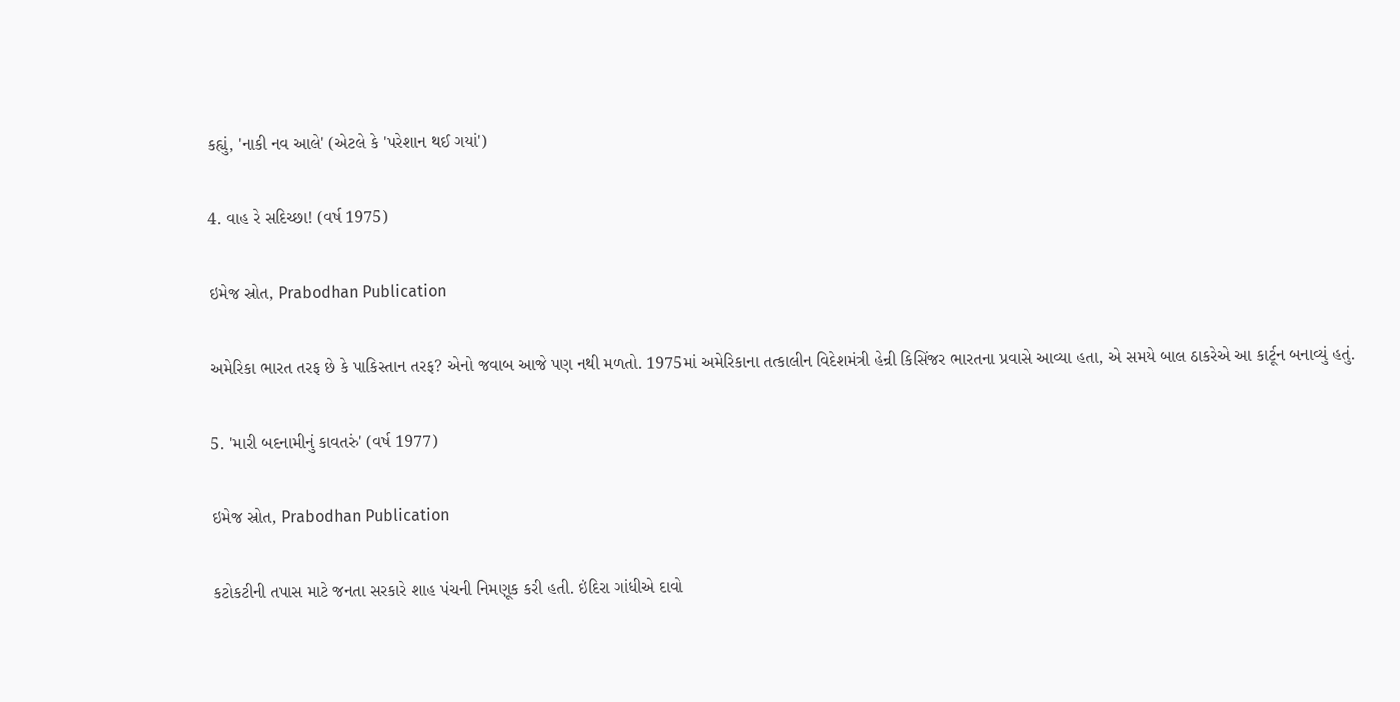કહ્યું, 'નાકી નવ આલે' (એટલે કે 'પરેશાન થઈ ગયાં')

4. વાહ રે સદિચ્છા! (વર્ષ 1975)

ઇમેજ સ્રોત, Prabodhan Publication

અમેરિકા ભારત તરફ છે કે પાકિસ્તાન તરફ? એનો જવાબ આજે પણ નથી મળતો. 1975માં અમેરિકાના તત્કાલીન વિદેશમંત્રી હેન્રી કિસિંજર ભારતના પ્રવાસે આવ્યા હતા, એ સમયે બાલ ઠાકરેએ આ કાર્ટૂન બનાવ્યું હતું.

5. 'મારી બદનામીનું કાવતરું' (વર્ષ 1977)

ઇમેજ સ્રોત, Prabodhan Publication

કટોકટીની તપાસ માટે જનતા સરકારે શાહ પંચની નિમણૂક કરી હતી. ઇંદિરા ગાંધીએ દાવો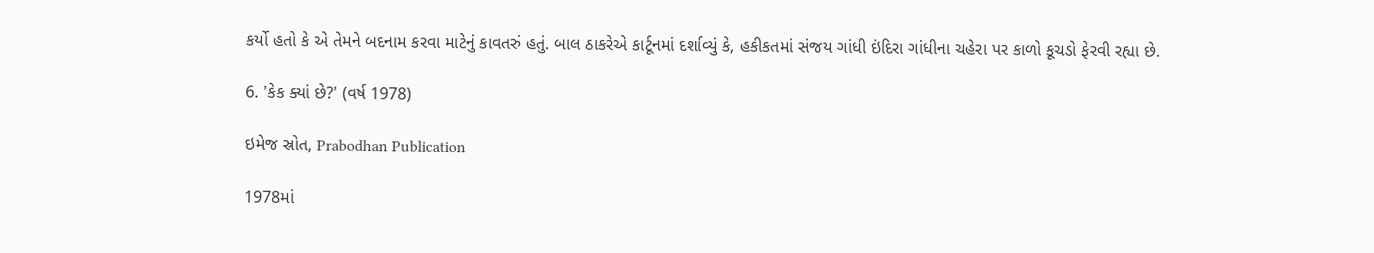કર્યો હતો કે એ તેમને બદનામ કરવા માટેનું કાવતરું હતું. બાલ ઠાકરેએ કાર્ટૂનમાં દર્શાવ્યું કે, હકીકતમાં સંજય ગાંધી ઇંદિરા ગાંધીના ચહેરા પર કાળો કૂચડો ફેરવી રહ્યા છે.

6. 'કેક ક્યાં છે?' (વર્ષ 1978)

ઇમેજ સ્રોત, Prabodhan Publication

1978માં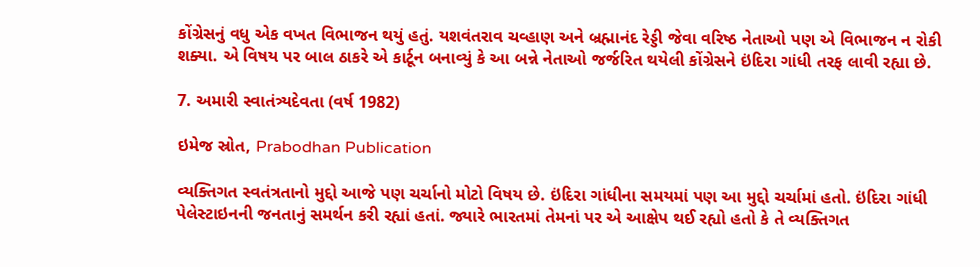કોંગ્રેસનું વધુ એક વખત વિભાજન થયું હતું. યશવંતરાવ ચવ્હાણ અને બ્રહ્માનંદ રેડ્ડી જેવા વરિષ્ઠ નેતાઓ પણ એ વિભાજન ન રોકી શક્યા. એ વિષય પર બાલ ઠાકરે એ કાર્ટૂન બનાવ્યું કે આ બન્ને નેતાઓ જર્જરિત થયેલી કોંગ્રેસને ઇંદિરા ગાંધી તરફ લાવી રહ્યા છે.

7. અમારી સ્વાતંત્ર્યદેવતા (વર્ષ 1982)

ઇમેજ સ્રોત, Prabodhan Publication

વ્યક્તિગત સ્વતંત્રતાનો મુદ્દો આજે પણ ચર્ચાનો મોટો વિષય છે. ઇંદિરા ગાંધીના સમયમાં પણ આ મુદ્દો ચર્ચામાં હતો. ઇંદિરા ગાંધી પેલેસ્ટાઇનની જનતાનું સમર્થન કરી રહ્યાં હતાં. જ્યારે ભારતમાં તેમનાં પર એ આક્ષેપ થઈ રહ્યો હતો કે તે વ્યક્તિગત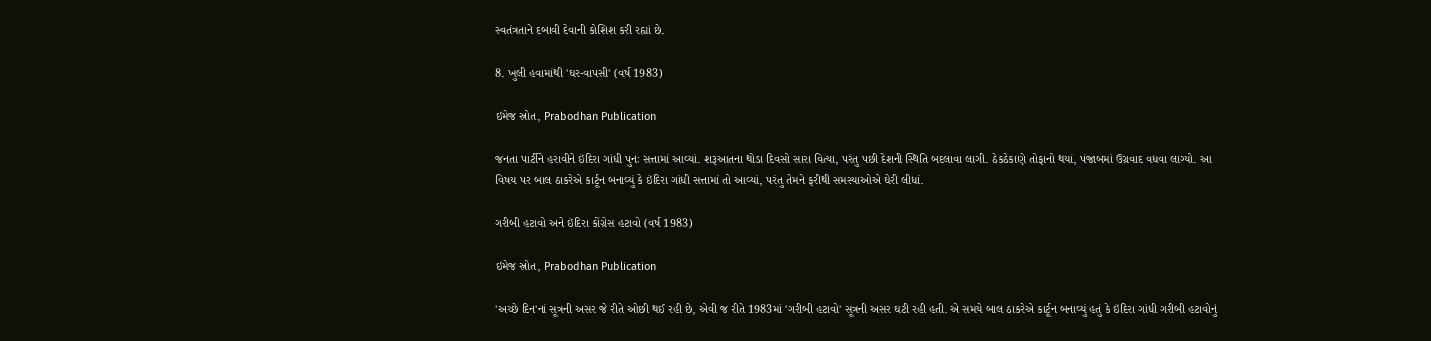સ્વતંત્રતાને દબાવી દેવાની કોશિશ કરી રહ્યાં છે.

8. ખુલી હવામાંથી 'ઘર-વાપસી' (વર્ષ 1983)

ઇમેજ સ્રોત, Prabodhan Publication

જનતા પાર્ટીને હરાવીને ઇંદિરા ગાંધી પુનઃ સત્તામાં આવ્યાં. શરૂઆતના થોડા દિવસો સારા વિત્યા, પરંતુ પછી દેશની સ્થિતિ બદલાવા લાગી. ઠેકઠેકાણે તોફાનો થયાં, પંજાબમાં ઉગ્રવાદ વધવા લાગ્યો. આ વિષય પર બાલ ઠાકરેએ કાર્ટૂન બનાવ્યું કે ઇંદિરા ગાંધી સત્તામાં તો આવ્યાં, પરંતુ તેમને ફરીથી સમસ્યાઓએ ઘેરી લીધાં.

ગરીબી હટાવો અને ઇંદિરા કોંગ્રેસ હટાવો (વર્ષ 1983)

ઇમેજ સ્રોત, Prabodhan Publication

'અચ્છે દિન'નાં સૂત્રની અસર જે રીતે ઓછી થઈ રહી છે, એવી જ રીતે 1983માં 'ગરીબી હટાવો' સૂત્રની અસર ઘટી રહી હતી. એ સમયે બાલ ઠાકરેએ કાર્ટૂન બનાવ્યું હતું કે ઇંદિરા ગાંધી ગરીબી હટાવોનું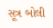સૂત્ર બોલી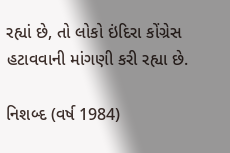રહ્યાં છે, તો લોકો ઇંદિરા કોંગ્રેસ હટાવવાની માંગણી કરી રહ્યા છે.

નિશબ્દ (વર્ષ 1984)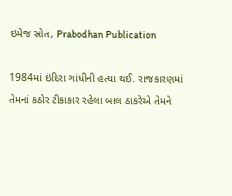ઇમેજ સ્રોત, Prabodhan Publication

1984માં ઇંદિરા ગાંધીની હત્યા થઈ. રાજકારણમાં તેમનાં કઠોર ટીકાકાર રહેલા બાલ ઠાકરેએ તેમને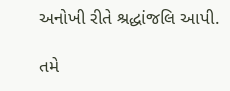અનોખી રીતે શ્રદ્ધાંજલિ આપી.

તમે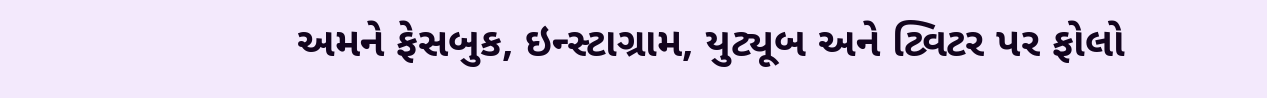અમને ફેસબુક, ઇન્સ્ટાગ્રામ, યુટ્યૂબ અને ટ્વિટર પર ફોલો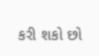કરી શકો છો